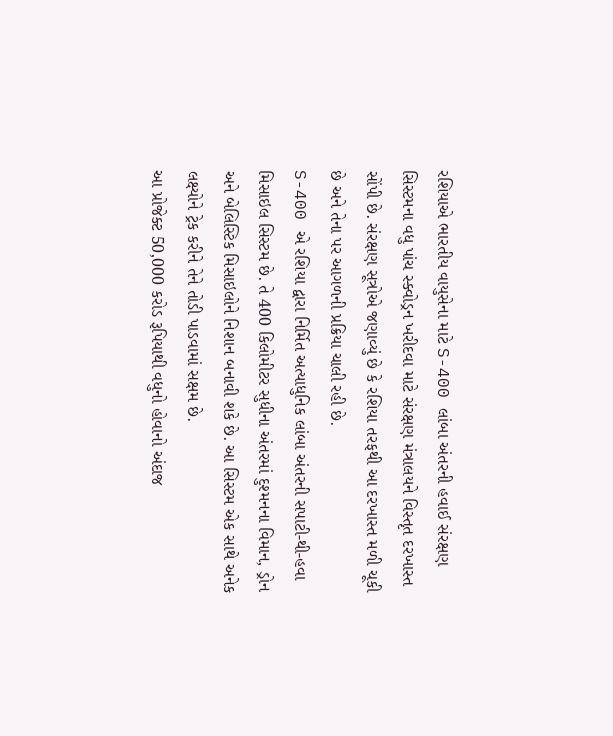રશિયાએ ભારતીય વાયુસેના માટે S-400 લાંબા અંતરની હવાઈ સંરક્ષણ સિસ્ટમના વધુ પાંચ સ્ક્વોડ્રન ખરીદવા માટે સંરક્ષણ મંત્રાલયને વિસ્તૃત દરખાસ્ત સોંપી છે. સંરક્ષણ સૂત્રોએ જણાવ્યું છે કે રશિયા તરફથી આ દરખાસ્ત મળી ચૂકી છે અને તેના પર આગળની પ્રક્રિયા ચાલી રહી છે.
S-400 એ રશિયા દ્વારા નિર્મિત અત્યાધુનિક લાંબા અંતરની સપાટી-થી-હવા મિસાઇલ સિસ્ટમ છે. તે 400 કિલોમીટર સુધીના અંતરમાં દુશ્મનના વિમાન, ડ્રોન અને બેલિસ્ટિક મિસાઇલોને નિશાન બનાવી શકે છે. આ સિસ્ટમ એક સાથે અનેક લક્ષ્યોને ટ્રેક કરીને તેને તોડી પાડવામાં સક્ષમ છે.
આ પ્રોજેક્ટ 50,000 કરોડ રૂપિયાથી વધુનો હોવાનો અંદાજ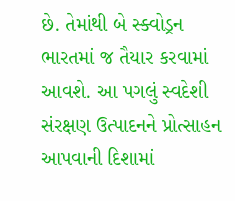છે. તેમાંથી બે સ્ક્વોડ્રન ભારતમાં જ તૈયાર કરવામાં આવશે. આ પગલું સ્વદેશી સંરક્ષણ ઉત્પાદનને પ્રોત્સાહન આપવાની દિશામાં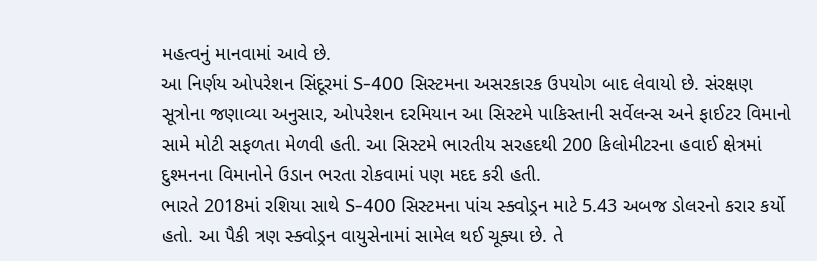મહત્વનું માનવામાં આવે છે.
આ નિર્ણય ઓપરેશન સિંદૂરમાં S-400 સિસ્ટમના અસરકારક ઉપયોગ બાદ લેવાયો છે. સંરક્ષણ સૂત્રોના જણાવ્યા અનુસાર, ઓપરેશન દરમિયાન આ સિસ્ટમે પાકિસ્તાની સર્વેલન્સ અને ફાઈટર વિમાનો સામે મોટી સફળતા મેળવી હતી. આ સિસ્ટમે ભારતીય સરહદથી 200 કિલોમીટરના હવાઈ ક્ષેત્રમાં દુશ્મનના વિમાનોને ઉડાન ભરતા રોકવામાં પણ મદદ કરી હતી.
ભારતે 2018માં રશિયા સાથે S-400 સિસ્ટમના પાંચ સ્ક્વોડ્રન માટે 5.43 અબજ ડોલરનો કરાર કર્યો હતો. આ પૈકી ત્રણ સ્ક્વોડ્રન વાયુસેનામાં સામેલ થઈ ચૂક્યા છે. તે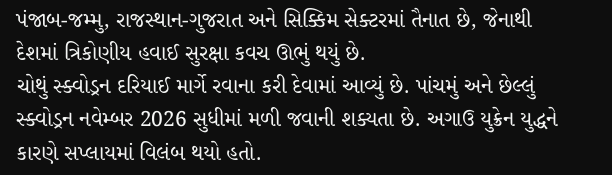પંજાબ-જમ્મુ, રાજસ્થાન-ગુજરાત અને સિક્કિમ સેક્ટરમાં તૈનાત છે, જેનાથી દેશમાં ત્રિકોણીય હવાઈ સુરક્ષા કવચ ઊભું થયું છે.
ચોથું સ્ક્વોડ્રન દરિયાઈ માર્ગે રવાના કરી દેવામાં આવ્યું છે. પાંચમું અને છેલ્લું સ્ક્વોડ્રન નવેમ્બર 2026 સુધીમાં મળી જવાની શક્યતા છે. અગાઉ યુક્રેન યુદ્ધને કારણે સપ્લાયમાં વિલંબ થયો હતો.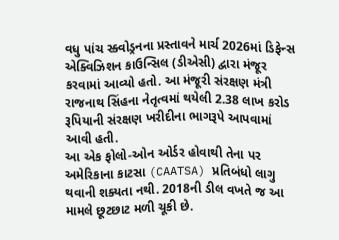વધુ પાંચ સ્ક્વોડ્રનના પ્રસ્તાવને માર્ચ 2026માં ડિફેન્સ એક્વિઝિશન કાઉન્સિલ (ડીએસી) દ્વારા મંજૂર કરવામાં આવ્યો હતો. આ મંજૂરી સંરક્ષણ મંત્રી રાજનાથ સિંહના નેતૃત્વમાં થયેલી 2.38 લાખ કરોડ રૂપિયાની સંરક્ષણ ખરીદીના ભાગરૂપે આપવામાં આવી હતી.
આ એક ફોલો-ઓન ઓર્ડર હોવાથી તેના પર અમેરિકાના કાટસા (CAATSA) પ્રતિબંધો લાગુ થવાની શક્યતા નથી. 2018ની ડીલ વખતે જ આ મામલે છૂટછાટ મળી ચૂકી છે.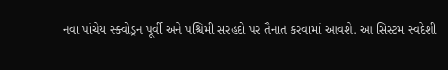નવા પાંચેય સ્ક્વોડ્રન પૂર્વી અને પશ્ચિમી સરહદો પર તૈનાત કરવામાં આવશે. આ સિસ્ટમ સ્વદેશી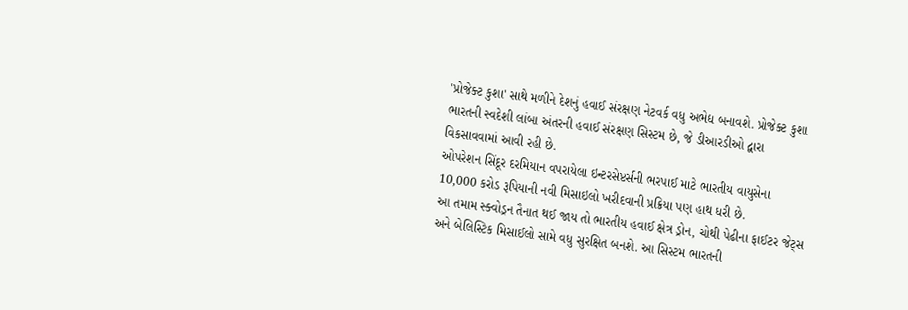'પ્રોજેક્ટ કુશા' સાથે મળીને દેશનું હવાઈ સંરક્ષણ નેટવર્ક વધુ અભેદ્ય બનાવશે. પ્રોજેક્ટ કુશા ભારતની સ્વદેશી લાંબા અંતરની હવાઈ સંરક્ષણ સિસ્ટમ છે, જે ડીઆરડીઓ દ્વારા વિકસાવવામાં આવી રહી છે.
ઓપરેશન સિંદૂર દરમિયાન વપરાયેલા ઇન્ટરસેપ્ટર્સની ભરપાઈ માટે ભારતીય વાયુસેના 10,000 કરોડ રૂપિયાની નવી મિસાઇલો ખરીદવાની પ્રક્રિયા પણ હાથ ધરી છે.
આ તમામ સ્ક્વોડ્રન તૈનાત થઈ જાય તો ભારતીય હવાઈ ક્ષેત્ર ડ્રોન, ચોથી પેઢીના ફાઈટર જેટ્સ અને બેલિસ્ટિક મિસાઈલો સામે વધુ સુરક્ષિત બનશે. આ સિસ્ટમ ભારતની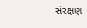સંરક્ષણ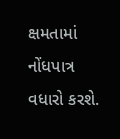ક્ષમતામાં નોંધપાત્ર વધારો કરશે.